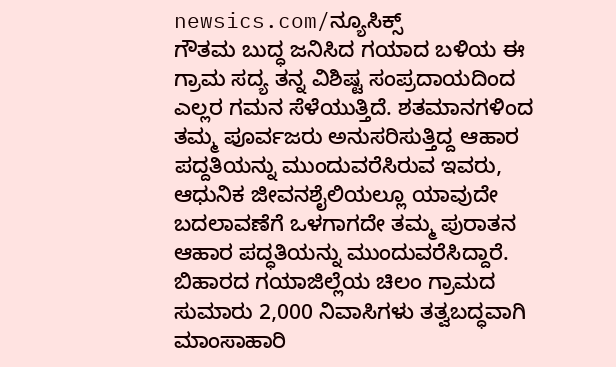newsics.com/ನ್ಯೂಸಿಕ್ಸ್
ಗೌತಮ ಬುದ್ಧ ಜನಿಸಿದ ಗಯಾದ ಬಳಿಯ ಈ ಗ್ರಾಮ ಸದ್ಯ ತನ್ನ ವಿಶಿಷ್ಟ ಸಂಪ್ರದಾಯದಿಂದ ಎಲ್ಲರ ಗಮನ ಸೆಳೆಯುತ್ತಿದೆ. ಶತಮಾನಗಳಿಂದ ತಮ್ಮ ಪೂರ್ವಜರು ಅನುಸರಿಸುತ್ತಿದ್ದ ಆಹಾರ ಪದ್ದತಿಯನ್ನು ಮುಂದುವರೆಸಿರುವ ಇವರು, ಆಧುನಿಕ ಜೀವನಶೈಲಿಯಲ್ಲೂ ಯಾವುದೇ ಬದಲಾವಣೆಗೆ ಒಳಗಾಗದೇ ತಮ್ಮ ಪುರಾತನ ಆಹಾರ ಪದ್ಧತಿಯನ್ನು ಮುಂದುವರೆಸಿದ್ದಾರೆ.
ಬಿಹಾರದ ಗಯಾಜಿಲ್ಲೆಯ ಚಿಲಂ ಗ್ರಾಮದ ಸುಮಾರು 2,000 ನಿವಾಸಿಗಳು ತತ್ವಬದ್ಧವಾಗಿ ಮಾಂಸಾಹಾರಿ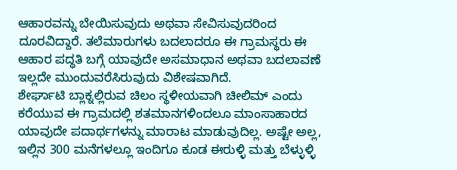ಆಹಾರವನ್ನು ಬೇಯಿಸುವುದು ಅಥವಾ ಸೇವಿಸುವುದರಿಂದ ದೂರವಿದ್ದಾರೆ. ತಲೆಮಾರುಗಳು ಬದಲಾದರೂ ಈ ಗ್ರಾಮಸ್ಥರು ಈ ಆಹಾರ ಪದ್ಧತಿ ಬಗ್ಗೆ ಯಾವುದೇ ಅಸಮಾಧಾನ ಅಥವಾ ಬದಲಾವಣೆ ಇಲ್ಲದೇ ಮುಂದುವರೆಸಿರುವುದು ವಿಶೇಷವಾಗಿದೆ.
ಶೇರ್ಘಾಟಿ ಬ್ಲಾಕ್ನಲ್ಲಿರುವ ಚಿಲಂ ಸ್ಥಳೀಯವಾಗಿ ಚೀಲಿಮ್ ಎಂದು ಕರೆಯುವ ಈ ಗ್ರಾಮದಲ್ಲಿ ಶತಮಾನಗಳಿಂದಲೂ ಮಾಂಸಾಹಾರದ ಯಾವುದೇ ಪದಾರ್ಥಗಳನ್ನು ಮಾರಾಟ ಮಾಡುವುದಿಲ್ಲ. ಅಷ್ಟೇ ಅಲ್ಲ, ಇಲ್ಲಿನ 300 ಮನೆಗಳಲ್ಲೂ ಇಂದಿಗೂ ಕೂಡ ಈರುಳ್ಳಿ ಮತ್ತು ಬೆಳ್ಳುಳ್ಳಿ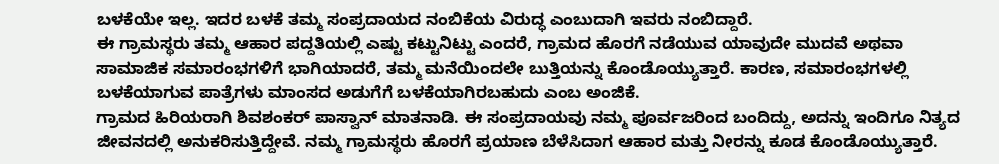ಬಳಕೆಯೇ ಇಲ್ಲ. ಇದರ ಬಳಕೆ ತಮ್ಮ ಸಂಪ್ರದಾಯದ ನಂಬಿಕೆಯ ವಿರುದ್ಧ ಎಂಬುದಾಗಿ ಇವರು ನಂಬಿದ್ದಾರೆ.
ಈ ಗ್ರಾಮಸ್ಥರು ತಮ್ಮ ಆಹಾರ ಪದ್ದತಿಯಲ್ಲಿ ಎಷ್ಟು ಕಟ್ಟುನಿಟ್ಟು ಎಂದರೆ, ಗ್ರಾಮದ ಹೊರಗೆ ನಡೆಯುವ ಯಾವುದೇ ಮುದವೆ ಅಥವಾ ಸಾಮಾಜಿಕ ಸಮಾರಂಭಗಳಿಗೆ ಭಾಗಿಯಾದರೆ, ತಮ್ಮ ಮನೆಯಿಂದಲೇ ಬುತ್ತಿಯನ್ನು ಕೊಂಡೊಯ್ಯುತ್ತಾರೆ. ಕಾರಣ, ಸಮಾರಂಭಗಳಲ್ಲಿ ಬಳಕೆಯಾಗುವ ಪಾತ್ರೆಗಳು ಮಾಂಸದ ಅಡುಗೆಗೆ ಬಳಕೆಯಾಗಿರಬಹುದು ಎಂಬ ಅಂಜಿಕೆ.
ಗ್ರಾಮದ ಹಿರಿಯರಾಗಿ ಶಿವಶಂಕರ್ ಪಾಸ್ವಾನ್ ಮಾತನಾಡಿ. ಈ ಸಂಪ್ರದಾಯವು ನಮ್ಮ ಪೂರ್ವಜರಿಂದ ಬಂದಿದ್ದು, ಅದನ್ನು ಇಂದಿಗೂ ನಿತ್ಯದ ಜೀವನದಲ್ಲಿ ಅನುಕರಿಸುತ್ತಿದ್ದೇವೆ. ನಮ್ಮ ಗ್ರಾಮಸ್ಥರು ಹೊರಗೆ ಪ್ರಯಾಣ ಬೆಳೆಸಿದಾಗ ಆಹಾರ ಮತ್ತು ನೀರನ್ನು ಕೂಡ ಕೊಂಡೊಯ್ಯುತ್ತಾರೆ.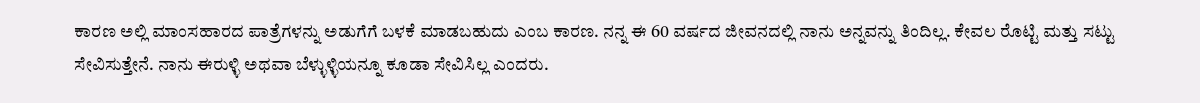ಕಾರಣ ಅಲ್ಲಿ ಮಾಂಸಹಾರದ ಪಾತ್ರೆಗಳನ್ನು ಅಡುಗೆಗೆ ಬಳಕೆ ಮಾಡಬಹುದು ಎಂಬ ಕಾರಣ. ನನ್ನ ಈ 60 ವರ್ಷದ ಜೀವನದಲ್ಲಿ ನಾನು ಅನ್ನವನ್ನು ತಿಂದಿಲ್ಲ. ಕೇವಲ ರೊಟ್ಟಿ ಮತ್ತು ಸಟ್ಟು ಸೇವಿಸುತ್ತೇನೆ. ನಾನು ಈರುಳ್ಳಿ ಅಥವಾ ಬೆಳ್ಳುಳ್ಳಿಯನ್ನೂ ಕೂಡಾ ಸೇವಿಸಿಲ್ಲ ಎಂದರು.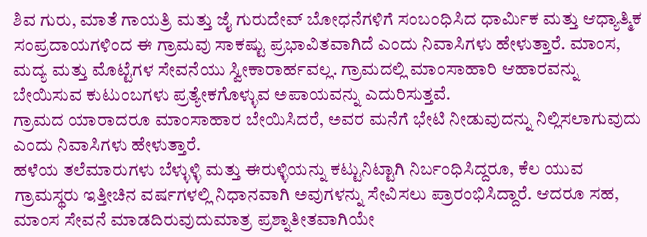ಶಿವ ಗುರು, ಮಾತೆ ಗಾಯತ್ರಿ ಮತ್ತು ಜೈ ಗುರುದೇವ್ ಬೋಧನೆಗಳಿಗೆ ಸಂಬಂಧಿಸಿದ ಧಾರ್ಮಿಕ ಮತ್ತು ಆಧ್ಯಾತ್ಮಿಕ ಸಂಪ್ರದಾಯಗಳಿಂದ ಈ ಗ್ರಾಮವು ಸಾಕಷ್ಟು ಪ್ರಭಾವಿತವಾಗಿದೆ ಎಂದು ನಿವಾಸಿಗಳು ಹೇಳುತ್ತಾರೆ. ಮಾಂಸ, ಮದ್ಯ ಮತ್ತು ಮೊಟ್ಟೆಗಳ ಸೇವನೆಯು ಸ್ವೀಕಾರಾರ್ಹವಲ್ಲ. ಗ್ರಾಮದಲ್ಲಿ ಮಾಂಸಾಹಾರಿ ಆಹಾರವನ್ನು ಬೇಯಿಸುವ ಕುಟುಂಬಗಳು ಪ್ರತ್ಯೇಕಗೊಳ್ಳುವ ಅಪಾಯವನ್ನು ಎದುರಿಸುತ್ತವೆ.
ಗ್ರಾಮದ ಯಾರಾದರೂ ಮಾಂಸಾಹಾರ ಬೇಯಿಸಿದರೆ, ಅವರ ಮನೆಗೆ ಭೇಟಿ ನೀಡುವುದನ್ನು ನಿಲ್ಲಿಸಲಾಗುವುದು ಎಂದು ನಿವಾಸಿಗಳು ಹೇಳುತ್ತಾರೆ.
ಹಳೆಯ ತಲೆಮಾರುಗಳು ಬೆಳ್ಳುಳ್ಳಿ ಮತ್ತು ಈರುಳ್ಳಿಯನ್ನು ಕಟ್ಟುನಿಟ್ಟಾಗಿ ನಿರ್ಬಂಧಿಸಿದ್ದರೂ, ಕೆಲ ಯುವ ಗ್ರಾಮಸ್ಥರು ಇತ್ತೀಚಿನ ವರ್ಷಗಳಲ್ಲಿ ನಿಧಾನವಾಗಿ ಅವುಗಳನ್ನು ಸೇವಿಸಲು ಪ್ರಾರಂಭಿಸಿದ್ದಾರೆ. ಆದರೂ ಸಹ, ಮಾಂಸ ಸೇವನೆ ಮಾಡದಿರುವುದುಮಾತ್ರ ಪ್ರಶ್ನಾತೀತವಾಗಿಯೇ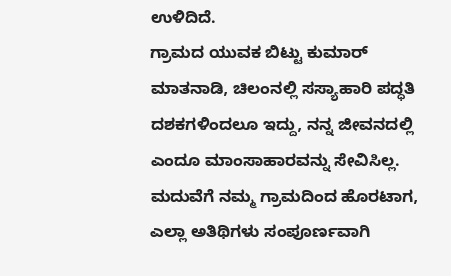ಉಳಿದಿದೆ.
ಗ್ರಾಮದ ಯುವಕ ಬಿಟ್ಟು ಕುಮಾರ್ ಮಾತನಾಡಿ, ಚಿಲಂನಲ್ಲಿ ಸಸ್ಯಾಹಾರಿ ಪದ್ಧತಿ ದಶಕಗಳಿಂದಲೂ ಇದ್ದು, ನನ್ನ ಜೀವನದಲ್ಲಿ ಎಂದೂ ಮಾಂಸಾಹಾರವನ್ನು ಸೇವಿಸಿಲ್ಲ. ಮದುವೆಗೆ ನಮ್ಮ ಗ್ರಾಮದಿಂದ ಹೊರಟಾಗ, ಎಲ್ಲಾ ಅತಿಥಿಗಳು ಸಂಪೂರ್ಣವಾಗಿ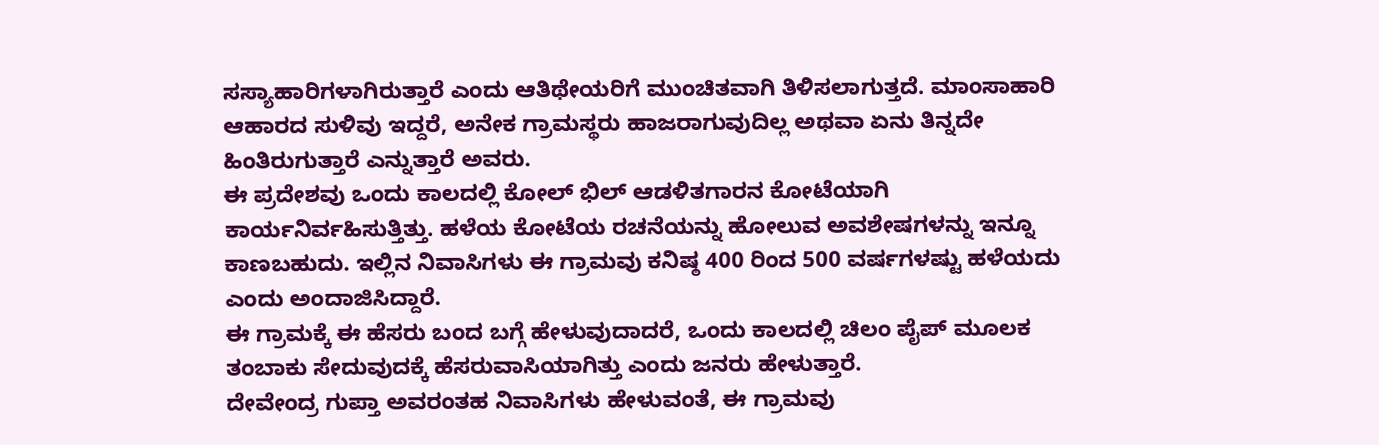ಸಸ್ಯಾಹಾರಿಗಳಾಗಿರುತ್ತಾರೆ ಎಂದು ಆತಿಥೇಯರಿಗೆ ಮುಂಚಿತವಾಗಿ ತಿಳಿಸಲಾಗುತ್ತದೆ. ಮಾಂಸಾಹಾರಿ ಆಹಾರದ ಸುಳಿವು ಇದ್ದರೆ, ಅನೇಕ ಗ್ರಾಮಸ್ಥರು ಹಾಜರಾಗುವುದಿಲ್ಲ ಅಥವಾ ಏನು ತಿನ್ನದೇ ಹಿಂತಿರುಗುತ್ತಾರೆ ಎನ್ನುತ್ತಾರೆ ಅವರು.
ಈ ಪ್ರದೇಶವು ಒಂದು ಕಾಲದಲ್ಲಿ ಕೋಲ್ ಭಿಲ್ ಆಡಳಿತಗಾರನ ಕೋಟೆಯಾಗಿ ಕಾರ್ಯನಿರ್ವಹಿಸುತ್ತಿತ್ತು. ಹಳೆಯ ಕೋಟೆಯ ರಚನೆಯನ್ನು ಹೋಲುವ ಅವಶೇಷಗಳನ್ನು ಇನ್ನೂ ಕಾಣಬಹುದು. ಇಲ್ಲಿನ ನಿವಾಸಿಗಳು ಈ ಗ್ರಾಮವು ಕನಿಷ್ಠ 400 ರಿಂದ 500 ವರ್ಷಗಳಷ್ಟು ಹಳೆಯದು ಎಂದು ಅಂದಾಜಿಸಿದ್ದಾರೆ.
ಈ ಗ್ರಾಮಕ್ಕೆ ಈ ಹೆಸರು ಬಂದ ಬಗ್ಗೆ ಹೇಳುವುದಾದರೆ, ಒಂದು ಕಾಲದಲ್ಲಿ ಚಿಲಂ ಪೈಪ್ ಮೂಲಕ ತಂಬಾಕು ಸೇದುವುದಕ್ಕೆ ಹೆಸರುವಾಸಿಯಾಗಿತ್ತು ಎಂದು ಜನರು ಹೇಳುತ್ತಾರೆ.
ದೇವೇಂದ್ರ ಗುಪ್ತಾ ಅವರಂತಹ ನಿವಾಸಿಗಳು ಹೇಳುವಂತೆ, ಈ ಗ್ರಾಮವು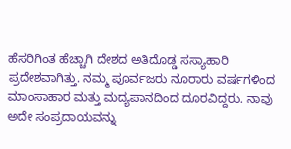ಹೆಸರಿಗಿಂತ ಹೆಚ್ಚಾಗಿ ದೇಶದ ಅತಿದೊಡ್ಡ ಸಸ್ಯಾಹಾರಿ ಪ್ರದೇಶವಾಗಿತ್ತು. ನಮ್ಮ ಪೂರ್ವಜರು ನೂರಾರು ವರ್ಷಗಳಿಂದ ಮಾಂಸಾಹಾರ ಮತ್ತು ಮದ್ಯಪಾನದಿಂದ ದೂರವಿದ್ದರು. ನಾವು ಅದೇ ಸಂಪ್ರದಾಯವನ್ನು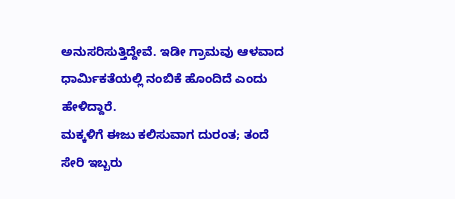ಅನುಸರಿಸುತ್ತಿದ್ದೇವೆ. ಇಡೀ ಗ್ರಾಮವು ಆಳವಾದ ಧಾರ್ಮಿಕತೆಯಲ್ಲಿ ನಂಬಿಕೆ ಹೊಂದಿದೆ ಎಂದು ಹೇಳಿದ್ದಾರೆ.
ಮಕ್ಕಳಿಗೆ ಈಜು ಕಲಿಸುವಾಗ ದುರಂತ; ತಂದೆ ಸೇರಿ ಇಬ್ಬರು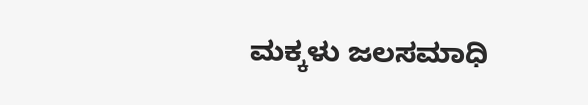ಮಕ್ಕಳು ಜಲಸಮಾಧಿ